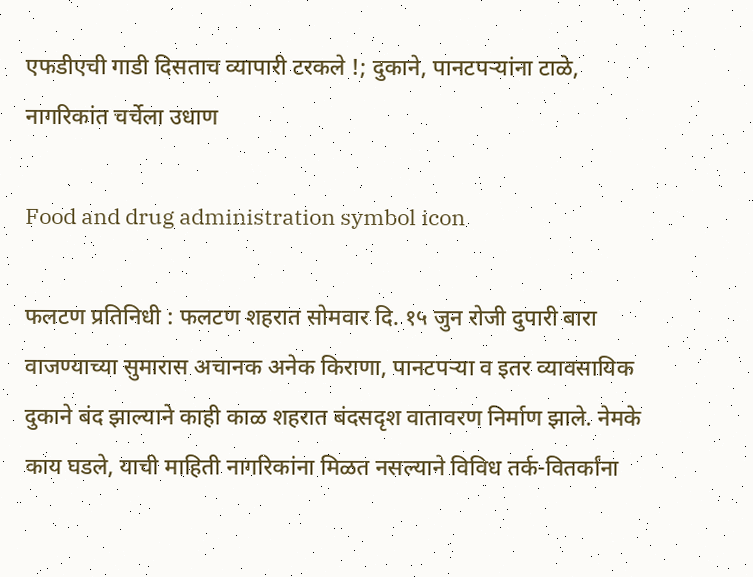एफडीएची गाडी दिसताच व्यापारी टरकले !; दुकाने, पानटपऱ्यांना टाळे, नागरिकांत चर्चेला उधाण

Food and drug administration symbol icon

फलटण प्रतिनिधी : फलटण शहरात सोमवार दि. १५ जुन रोजी दुपारी बारा वाजण्याच्या सुमारास अचानक अनेक किराणा, पानटपऱ्या व इतर व्यावसायिक दुकाने बंद झाल्याने काही काळ शहरात बंदसदृश वातावरण निर्माण झाले. नेमके काय घडले, याची माहिती नागरिकांना मिळत नसल्याने विविध तर्क-वितर्कांना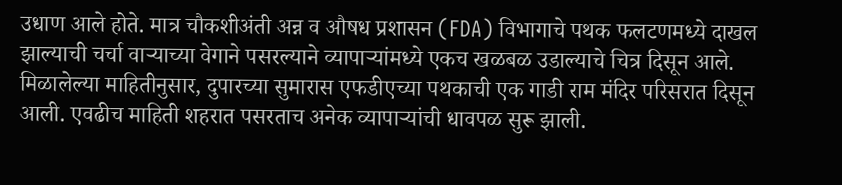उधाण आले होते. मात्र चौकशीअंती अन्न व औषध प्रशासन (FDA) विभागाचे पथक फलटणमध्ये दाखल झाल्याची चर्चा वाऱ्याच्या वेगाने पसरल्याने व्यापाऱ्यांमध्ये एकच खळबळ उडाल्याचे चित्र दिसून आले.
मिळालेल्या माहितीनुसार, दुपारच्या सुमारास एफडीएच्या पथकाची एक गाडी राम मंदिर परिसरात दिसून आली. एवढीच माहिती शहरात पसरताच अनेक व्यापाऱ्यांची धावपळ सुरू झाली.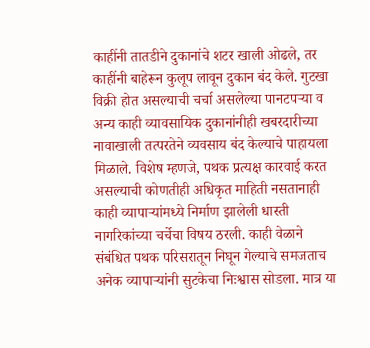काहींनी तातडीने दुकानांचे शटर खाली ओढले, तर काहींनी बाहेरून कुलूप लावून दुकान बंद केले. गुटखा विक्री होत असल्याची चर्चा असलेल्या पानटपऱ्या व अन्य काही व्यावसायिक दुकानांनीही खबरदारीच्या नावाखाली तत्परतेने व्यवसाय बंद केल्याचे पाहायला मिळाले. विशेष म्हणजे, पथक प्रत्यक्ष कारवाई करत असल्याची कोणतीही अधिकृत माहिती नसतानाही काही व्यापाऱ्यांमध्ये निर्माण झालेली धास्ती नागरिकांच्या चर्चेचा विषय ठरली. काही वेळाने संबंधित पथक परिसरातून निघून गेल्याचे समजताच अनेक व्यापाऱ्यांनी सुटकेचा निःश्वास सोडला. मात्र या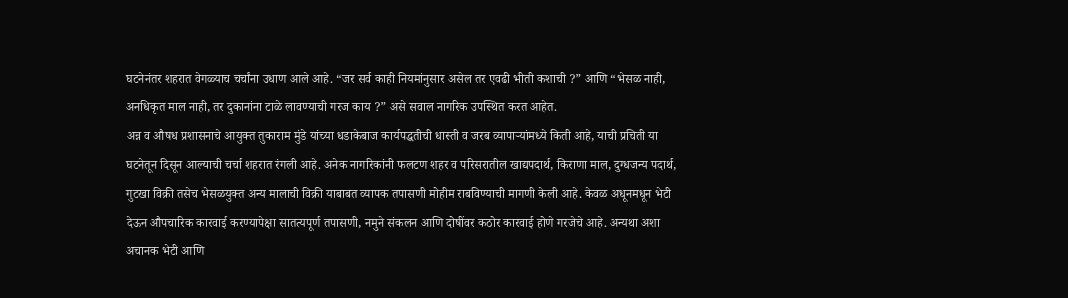घटनेनंतर शहरात वेगळ्याच चर्चांना उधाण आले आहे. “जर सर्व काही नियमांनुसार असेल तर एवढी भीती कशाची ?” आणि “भेसळ नाही, अनधिकृत माल नाही, तर दुकानांना टाळे लावण्याची गरज काय ?” असे सवाल नागरिक उपस्थित करत आहेत.
अन्न व औषध प्रशासनाचे आयुक्त तुकाराम मुंडे यांच्या धडाकेबाज कार्यपद्धतीची धास्ती व जरब व्यापाऱ्यांमध्ये किती आहे, याची प्रचिती या घटनेतून दिसून आल्याची चर्चा शहरात रंगली आहे. अनेक नागरिकांनी फलटण शहर व परिसरातील खाद्यपदार्थ, किराणा माल, दुग्धजन्य पदार्थ, गुटखा विक्री तसेच भेसळयुक्त अन्य मालाची विक्री याबाबत व्यापक तपासणी मोहीम राबविण्याची मागणी केली आहे. केवळ अधूनमधून भेटी देऊन औपचारिक कारवाई करण्यापेक्षा सातत्यपूर्ण तपासणी, नमुने संकलन आणि दोषींवर कठोर कारवाई होणे गरजेचे आहे. अन्यथा अशा अचानक भेटी आणि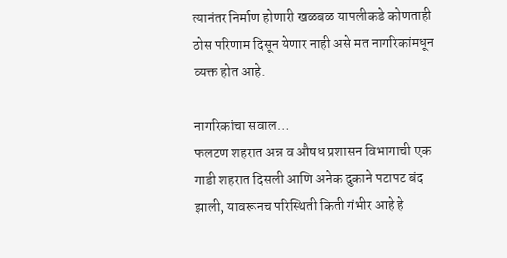त्यानंतर निर्माण होणारी खळबळ यापलीकडे कोणताही ठोस परिणाम दिसून येणार नाही असे मत नागरिकांमधून व्यक्त होत आहे.

नागरिकांचा सवाल…
फलटण शहरात अन्न व औषध प्रशासन विभागाची एक गाडी शहरात दिसली आणि अनेक दुकाने पटापट बंद झाली, यावरूनच परिस्थिती किती गंभीर आहे हे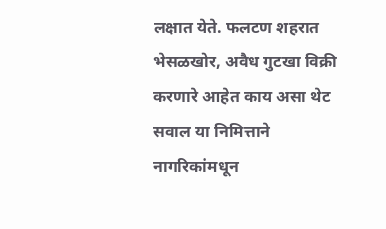लक्षात येते. फलटण शहरात भेसळखोर, अवैध गुटखा विक्री करणारे आहेत काय असा थेट सवाल या निमित्ताने नागरिकांमधून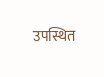उपस्थित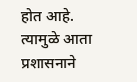होत आहे. त्यामुळे आता प्रशासनाने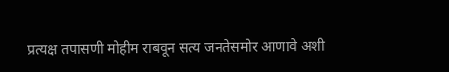प्रत्यक्ष तपासणी मोहीम राबवून सत्य जनतेसमोर आणावे अशी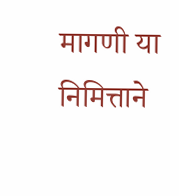मागणी या निमित्ताने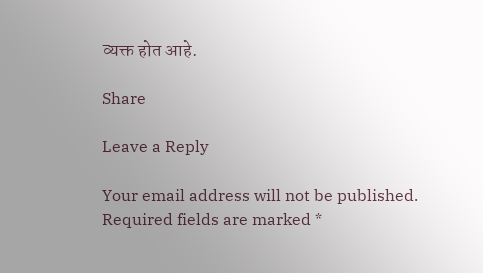व्यक्त होत आहे.

Share

Leave a Reply

Your email address will not be published. Required fields are marked *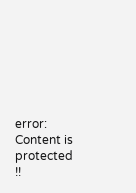error: Content is protected !!